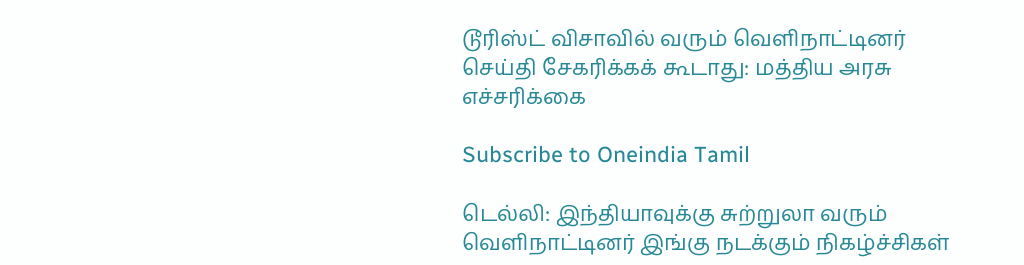டூரிஸ்ட் விசாவில் வரும் வெளிநாட்டினர் செய்தி சேகரிக்கக் கூடாது: மத்திய அரசு எச்சரிக்கை

Subscribe to Oneindia Tamil

டெல்லி: இந்தியாவுக்கு சுற்றுலா வரும் வெளிநாட்டினர் இங்கு நடக்கும் நிகழ்ச்சிகள்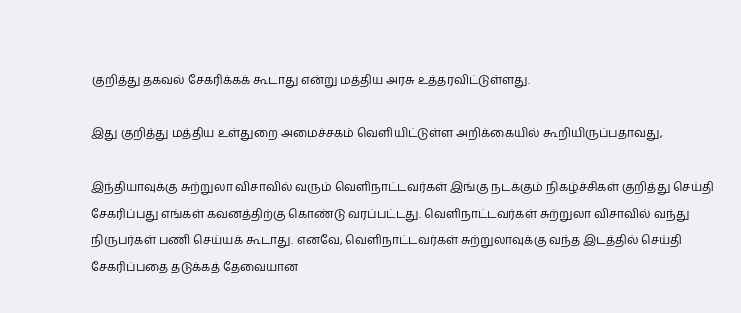குறித்து தகவல் சேகரிக்கக் கூடாது என்று மத்திய அரசு உத்தரவிட்டுள்ளது.

இது குறித்து மத்திய உள்துறை அமைச்சகம் வெளியிட்டுள்ள அறிக்கையில் கூறியிருப்பதாவது,

இந்தியாவுக்கு சுற்றுலா விசாவில் வரும் வெளிநாட்டவர்கள் இங்கு நடக்கும் நிகழ்ச்சிகள் குறித்து செய்தி சேகரிப்பது எங்கள் கவனத்திற்கு கொண்டு வரப்பட்டது. வெளிநாட்டவர்கள் சுற்றுலா விசாவில் வந்து நிருபர்கள் பணி செய்யக் கூடாது. எனவே, வெளிநாட்டவர்கள் சுற்றுலாவுக்கு வந்த இடத்தில் செய்தி சேகரிப்பதை தடுக்கத் தேவையான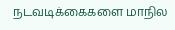நடவடிக்கைகளை மாநில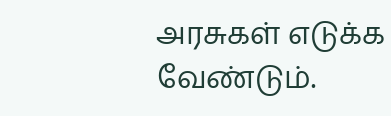அரசுகள் எடுக்க வேண்டும்.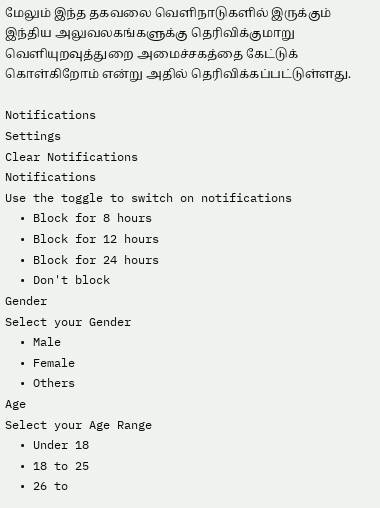மேலும் இந்த தகவலை வெளிநாடுகளில் இருக்கும் இந்திய அலுவலகங்களுக்கு தெரிவிக்குமாறு வெளியுறவுத்துறை அமைச்சகத்தை கேட்டுக் கொள்கிறோம் என்று அதில் தெரிவிக்கப்பட்டுள்ளது.

Notifications
Settings
Clear Notifications
Notifications
Use the toggle to switch on notifications
  • Block for 8 hours
  • Block for 12 hours
  • Block for 24 hours
  • Don't block
Gender
Select your Gender
  • Male
  • Female
  • Others
Age
Select your Age Range
  • Under 18
  • 18 to 25
  • 26 to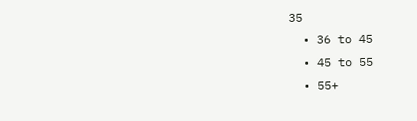35
  • 36 to 45
  • 45 to 55
  • 55+